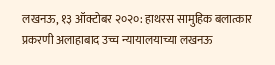लखनऊ, १३ ऑक्टोबर २०२०: हाथरस सामुहिक बलात्कार प्रकरणी अलाहाबाद उच्च न्यायालयाच्या लखनऊ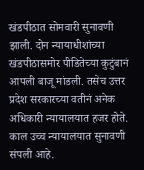खंडपीठात सोमवारी सुनावणी झाली. दोन न्यायाधीशांच्या खंडपीठासमोर पीडितेच्या कुटुंबानं आपली बाजू मांडली. तसेच उत्तर प्रदेश सरकारच्या वतीनं अनेक अधिकारी न्यायालयात हजर होते. काल उच्च न्यायालयात सुनावणी संपली आहे.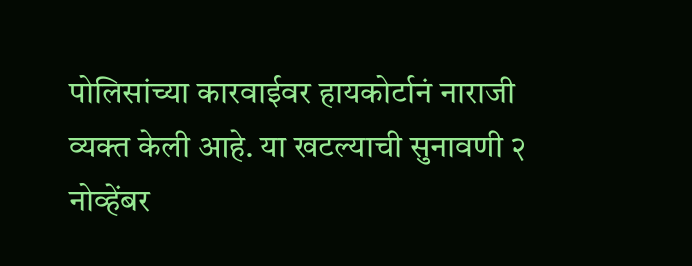पोलिसांच्या कारवाईवर हायकोर्टानं नाराजी व्यक्त केली आहे. या खटल्याची सुनावणी २ नोव्हेंबर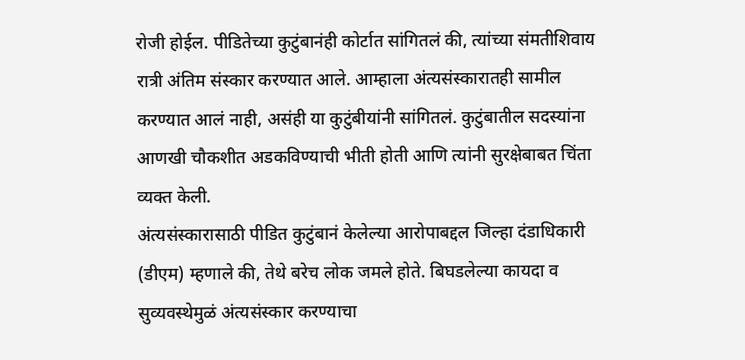रोजी होईल. पीडितेच्या कुटुंबानंही कोर्टात सांगितलं की, त्यांच्या संमतीशिवाय रात्री अंतिम संस्कार करण्यात आले. आम्हाला अंत्यसंस्कारातही सामील करण्यात आलं नाही, असंही या कुटुंबीयांनी सांगितलं. कुटुंबातील सदस्यांना आणखी चौकशीत अडकविण्याची भीती होती आणि त्यांनी सुरक्षेबाबत चिंता व्यक्त केली.
अंत्यसंस्कारासाठी पीडित कुटुंबानं केलेल्या आरोपाबद्दल जिल्हा दंडाधिकारी (डीएम) म्हणाले की, तेथे बरेच लोक जमले होते. बिघडलेल्या कायदा व सुव्यवस्थेमुळं अंत्यसंस्कार करण्याचा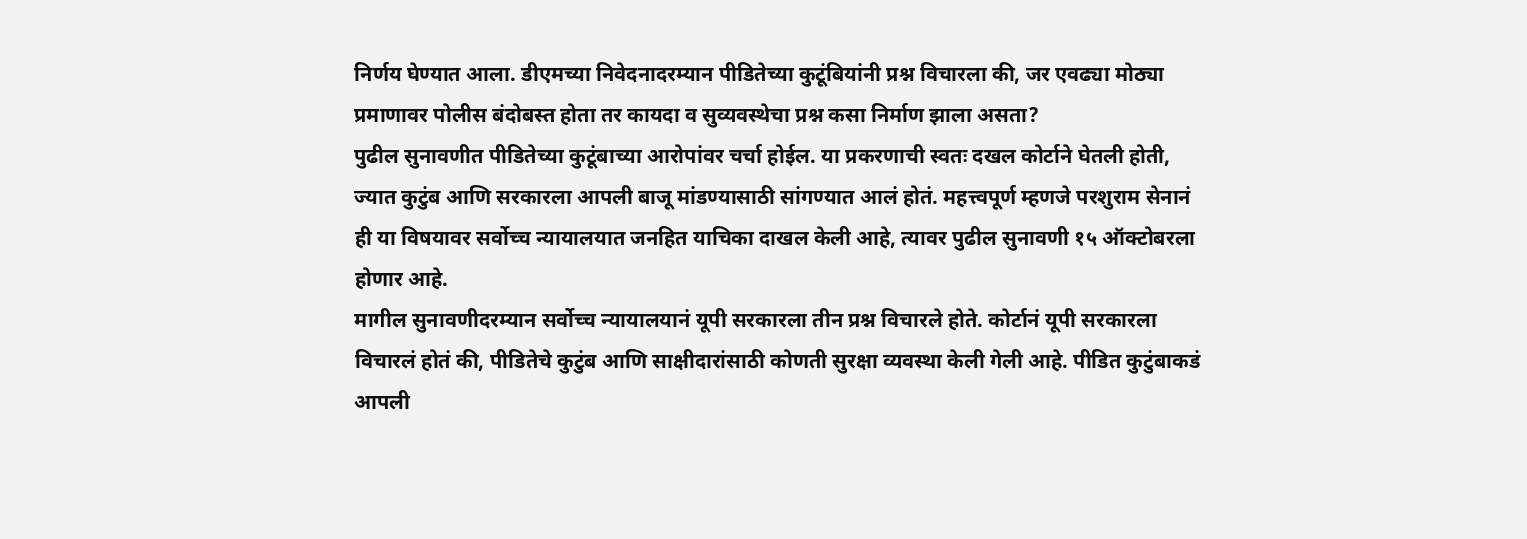निर्णय घेण्यात आला. डीएमच्या निवेदनादरम्यान पीडितेच्या कुटूंबियांनी प्रश्न विचारला की, जर एवढ्या मोठ्या प्रमाणावर पोलीस बंदोबस्त होता तर कायदा व सुव्यवस्थेचा प्रश्न कसा निर्माण झाला असता?
पुढील सुनावणीत पीडितेच्या कुटूंबाच्या आरोपांवर चर्चा होईल. या प्रकरणाची स्वतः दखल कोर्टाने घेतली होती, ज्यात कुटुंब आणि सरकारला आपली बाजू मांडण्यासाठी सांगण्यात आलं होतं. महत्त्वपूर्ण म्हणजे परशुराम सेनानं ही या विषयावर सर्वोच्च न्यायालयात जनहित याचिका दाखल केली आहे, त्यावर पुढील सुनावणी १५ ऑक्टोबरला होणार आहे.
मागील सुनावणीदरम्यान सर्वोच्च न्यायालयानं यूपी सरकारला तीन प्रश्न विचारले होते. कोर्टानं यूपी सरकारला विचारलं होतं की, पीडितेचे कुटुंब आणि साक्षीदारांसाठी कोणती सुरक्षा व्यवस्था केली गेली आहे. पीडित कुटुंबाकडं आपली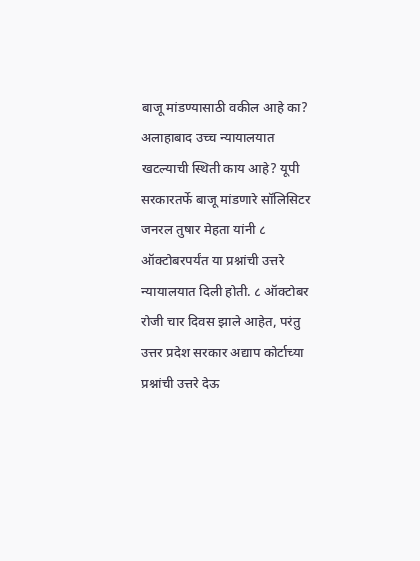बाजू मांडण्यासाठी वकील आहे का? अलाहाबाद उच्च न्यायालयात खटल्याची स्थिती काय आहे? यूपी सरकारतर्फे बाजू मांडणारे सॉलिसिटर जनरल तुषार मेहता यांनी ८ ऑक्टोबरपर्यंत या प्रश्नांची उत्तरे न्यायालयात दिली होती. ८ ऑक्टोबर रोजी चार दिवस झाले आहेत, परंतु उत्तर प्रदेश सरकार अद्याप कोर्टाच्या प्रश्नांची उत्तरे देऊ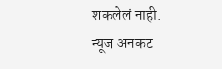शकलेलं नाही.
न्यूज अनकट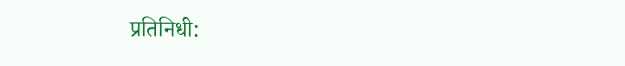प्रतिनिधी: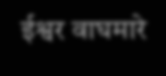ईश्वर वाघमारे